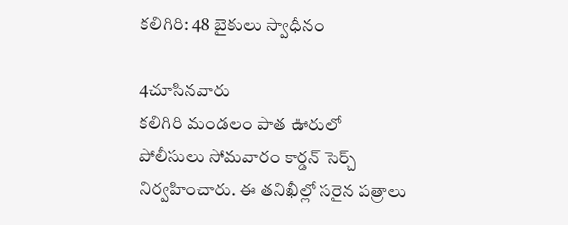కలిగిరి: 48 బైకులు స్వాధీనం

4చూసినవారు
కలిగిరి మండలం పాత ఊరులో పోలీసులు సోమవారం కార్డన్ సెర్చ్ నిర్వహించారు. ఈ తనిఖీల్లో సరైన పత్రాలు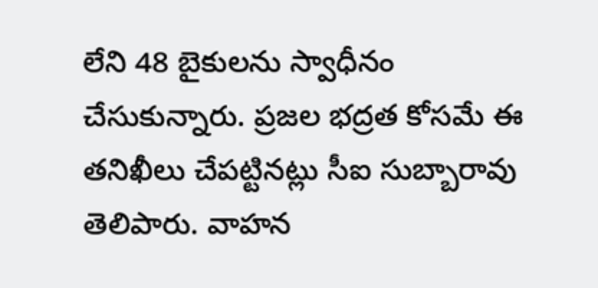లేని 48 బైకులను స్వాధీనం చేసుకున్నారు. ప్రజల భద్రత కోసమే ఈ తనిఖీలు చేపట్టినట్లు సీఐ సుబ్బారావు తెలిపారు. వాహన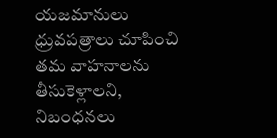యజమానులు ధ్రువపత్రాలు చూపించి తమ వాహనాలను తీసుకెళ్లాలని, నిబంధనలు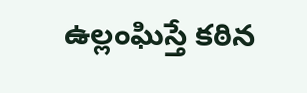ఉల్లంఘిస్తే కఠిన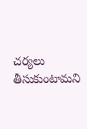చర్యలు తీసుకుంటామని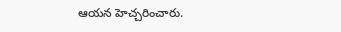ఆయన హెచ్చరించారు.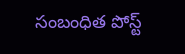సంబంధిత పోస్ట్